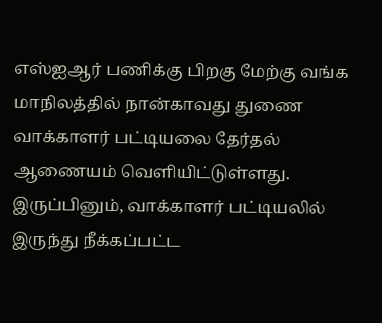எஸ்ஐஆர் பணிக்கு பிறகு மேற்கு வங்க மாநிலத்தில் நான்காவது துணை வாக்காளர் பட்டியலை தேர்தல் ஆணையம் வெளியிட்டுள்ளது. இருப்பினும், வாக்காளர் பட்டியலில் இருந்து நீக்கப்பட்ட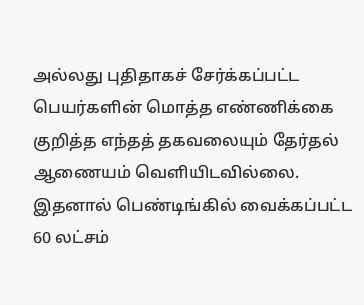அல்லது புதிதாகச் சேர்க்கப்பட்ட பெயர்களின் மொத்த எண்ணிக்கை குறித்த எந்தத் தகவலையும் தேர்தல் ஆணையம் வெளியிடவில்லை. இதனால் பெண்டிங்கில் வைக்கப்பட்ட 60 லட்சம்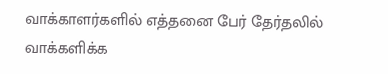வாக்காளர்களில் எத்தனை பேர் தேர்தலில் வாக்களிக்க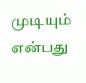முடியும் என்பது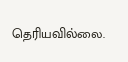தெரியவில்லை.